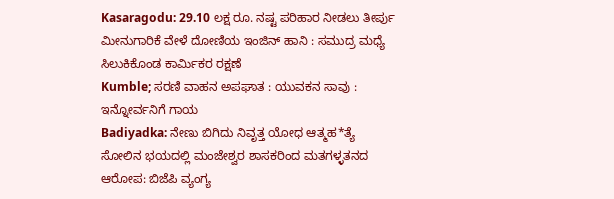Kasaragodu: 29.10 ಲಕ್ಷ ರೂ. ನಷ್ಟ ಪರಿಹಾರ ನೀಡಲು ತೀರ್ಪು
ಮೀನುಗಾರಿಕೆ ವೇಳೆ ದೋಣಿಯ ಇಂಜಿನ್ ಹಾನಿ : ಸಮುದ್ರ ಮಧ್ಯೆ ಸಿಲುಕಿಕೊಂಡ ಕಾರ್ಮಿಕರ ರಕ್ಷಣೆ
Kumble; ಸರಣಿ ವಾಹನ ಅಪಘಾತ : ಯುವಕನ ಸಾವು : ಇನ್ನೋರ್ವನಿಗೆ ಗಾಯ
Badiyadka: ನೇಣು ಬಿಗಿದು ನಿವೃತ್ತ ಯೋಧ ಆತ್ಮಹ*ತ್ಯೆ
ಸೋಲಿನ ಭಯದಲ್ಲಿ ಮಂಜೇಶ್ವರ ಶಾಸಕರಿಂದ ಮತಗಳ್ಳತನದ ಆರೋಪ: ಬಿಜೆಪಿ ವ್ಯಂಗ್ಯ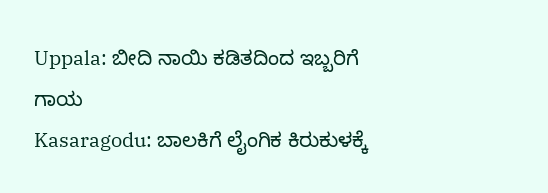Uppala: ಬೀದಿ ನಾಯಿ ಕಡಿತದಿಂದ ಇಬ್ಬರಿಗೆ ಗಾಯ
Kasaragodu: ಬಾಲಕಿಗೆ ಲೈಂಗಿಕ ಕಿರುಕುಳಕ್ಕೆ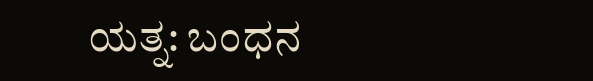ಯತ್ನ: ಬಂಧನ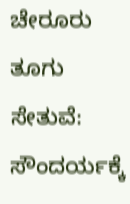ಚೇರೂರು ತೂಗು ಸೇತುವೆ: ಸೌಂದರ್ಯಕ್ಕೆ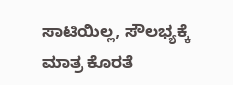ಸಾಟಿಯಿಲ್ಲ, ಸೌಲಭ್ಯಕ್ಕೆ ಮಾತ್ರ ಕೊರತೆ